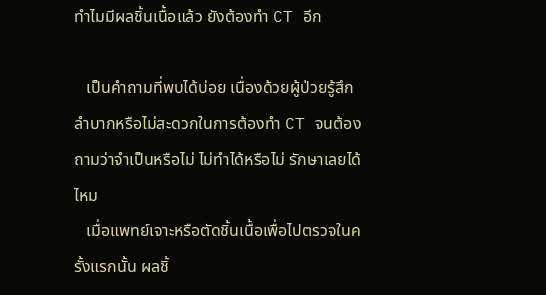ทำไมมีผลชิ้นเนื้อแล้ว ยังต้องทำ CT อีก

   เป็นคำถามที่พบได้บ่อย เนื่องด้วยผู้ป่วยรู้สึกลำบากหรือไม่สะดวกในการต้องทำ CT จนต้องถามว่าจำเป็นหรือไม่ ไม่ทำได้หรือไม่ รักษาเลยได้ไหม
   เมื่อแพทย์เจาะหรือตัดชิ้นเนื้อเพื่อไปตรวจในครั้งแรกนั้น ผลชิ้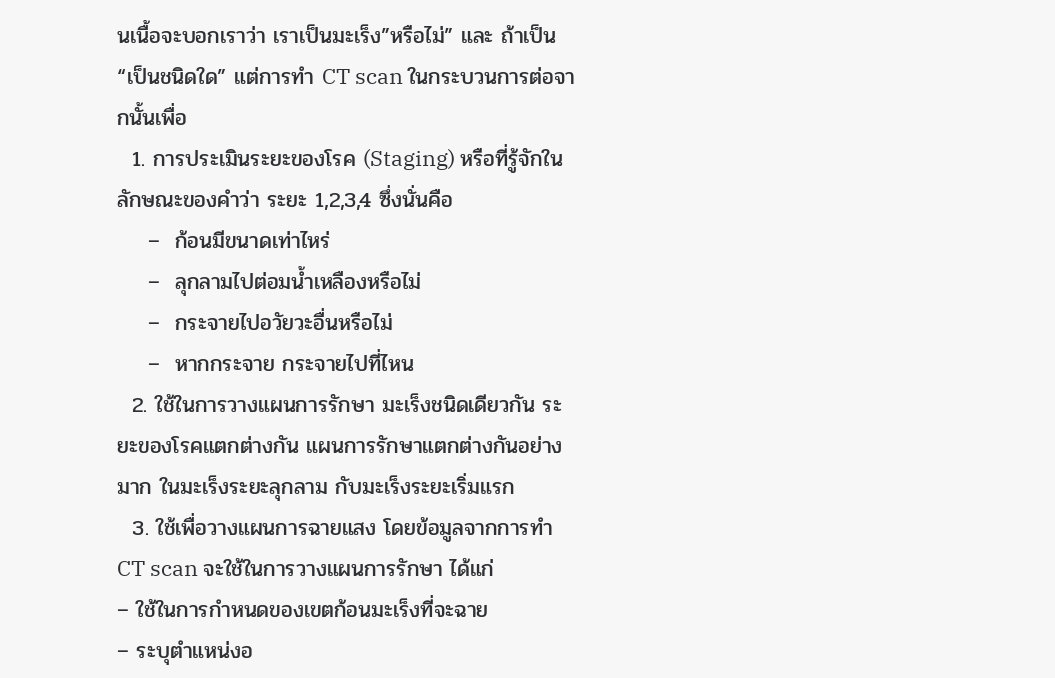นเนื้อจะบอกเราว่า เราเป็นมะเร็ง”หรือไม่” และ ถ้าเป็น “เป็นชนิดใด” แต่การทำ CT scan ในกระบวนการต่อจากนั้นเพื่อ
  1. การประเมินระยะของโรค (Staging) หรือที่รู้จักในลักษณะของคำว่า ระยะ 1,2,3,4 ซึ่งนั่นคือ
    –  ก้อนมีขนาดเท่าไหร่
    –  ลุกลามไปต่อมน้ำเหลืองหรือไม่
    –  กระจายไปอวัยวะอื่นหรือไม่
    –  หากกระจาย กระจายไปที่ไหน
  2. ใช้ในการวางแผนการรักษา มะเร็งชนิดเดียวกัน ระยะของโรคแตกต่างกัน แผนการรักษาแตกต่างกันอย่างมาก ในมะเร็งระยะลุกลาม กับมะเร็งระยะเริ่มแรก
  3. ใช้เพื่อวางแผนการฉายแสง โดยข้อมูลจากการทำ CT scan จะใช้ในการวางแผนการรักษา ได้แก่
– ใช้ในการกำหนดของเขตก้อนมะเร็งที่จะฉาย
– ระบุตำแหน่งอ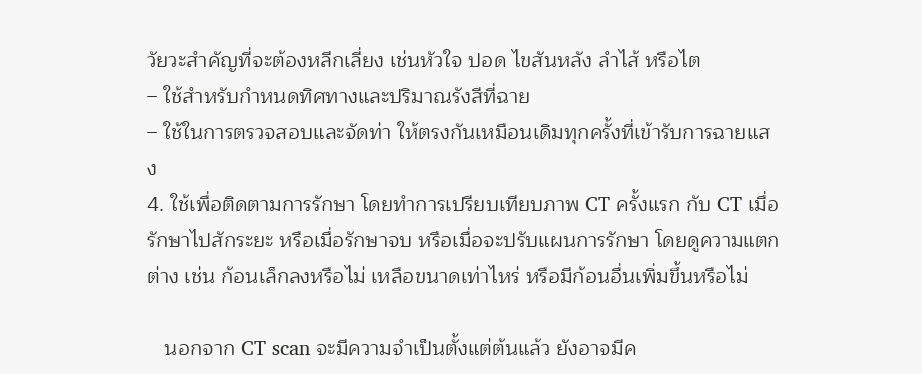วัยวะสำคัญที่จะต้องหลีกเลี่ยง เช่นหัวใจ ปอด ไขสันหลัง ลำไส้ หรือไต
– ใช้สำหรับกำหนดทิศทางและปริมาณรังสีที่ฉาย
– ใช้ในการตรวจสอบและจัดท่า ให้ตรงกันเหมือนเดิมทุกครั้งที่เข้ารับการฉายแสง
4. ใช้เพื่อติดตามการรักษา โดยทำการเปรียบเทียบภาพ CT ครั้งแรก กับ CT เมื่อรักษาไปสักระยะ หรือเมื่อรักษาจบ หรือเมื่อจะปรับแผนการรักษา โดยดูความแตกต่าง เช่น ก้อนเล็กลงหรือไม่ เหลือขนาดเท่าไหร่ หรือมีก้อนอื่นเพิ่มขึ้นหรือไม่

   นอกจาก CT scan จะมีความจำเป็นตั้งแต่ต้นแล้ว ยังอาจมีค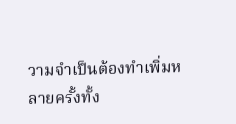วามจำเป็นต้องทำเพิ่มหลายครั้งทั้ง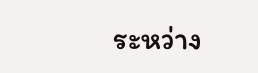ระหว่าง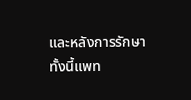และหลังการรักษาทั้งนี้แพท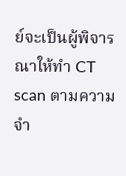ย์จะเป็นผู้พิจารณาให้ทำ CT scan ตามความจำ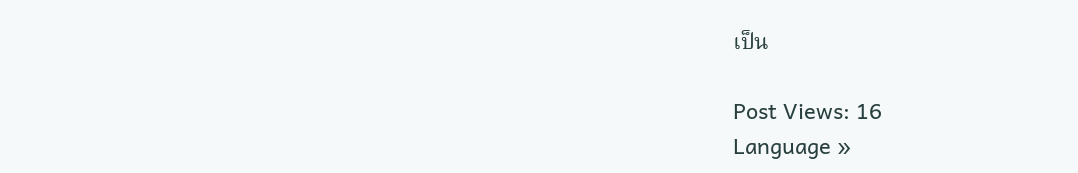เป็น

Post Views: 16
Language »